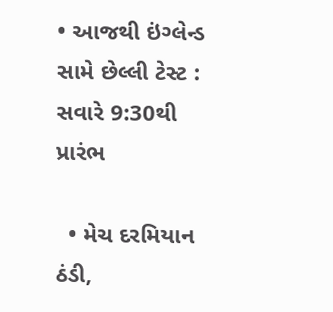• આજથી ઇંગ્લેન્ડ સામે છેલ્લી ટેસ્ટ : સવારે 9:30થી પ્રારંભ

  • મેચ દરમિયાન ઠંડી,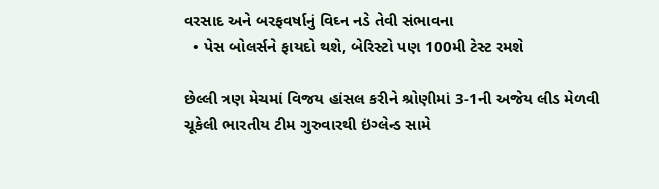વરસાદ અને બરફવર્ષાનું વિઘ્ન નડે તેવી સંભાવના
  • પેસ બોલર્સને ફાયદો થશે, બેરિસ્ટો પણ 100મી ટેસ્ટ રમશે

છેલ્લી ત્રણ મેચમાં વિજય હાંસલ કરીને શ્રોણીમાં 3-1ની અજેય લીડ મેળવી ચૂકેલી ભારતીય ટીમ ગુરુવારથી ઇંગ્લેન્ડ સામે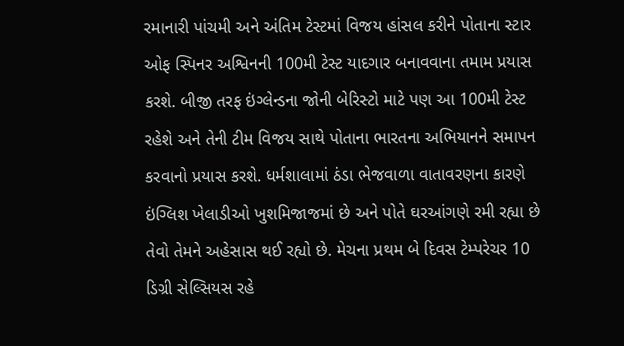રમાનારી પાંચમી અને અંતિમ ટેસ્ટમાં વિજય હાંસલ કરીને પોતાના સ્ટાર ઓફ સ્પિનર અશ્વિનની 100મી ટેસ્ટ યાદગાર બનાવવાના તમામ પ્રયાસ કરશે. બીજી તરફ ઇંગ્લેન્ડના જોની બેરિસ્ટો માટે પણ આ 100મી ટેસ્ટ રહેશે અને તેની ટીમ વિજય સાથે પોતાના ભારતના અભિયાનને સમાપન કરવાનો પ્રયાસ કરશે. ધર્મશાલામાં ઠંડા ભેજવાળા વાતાવરણના કારણે ઇંગ્લિશ ખેલાડીઓ ખુશમિજાજમાં છે અને પોતે ઘરઆંગણે રમી રહ્યા છે તેવો તેમને અહેસાસ થઈ રહ્યો છે. મેચના પ્રથમ બે દિવસ ટેમ્પરેચર 10 ડિગ્રી સેલ્સિયસ રહે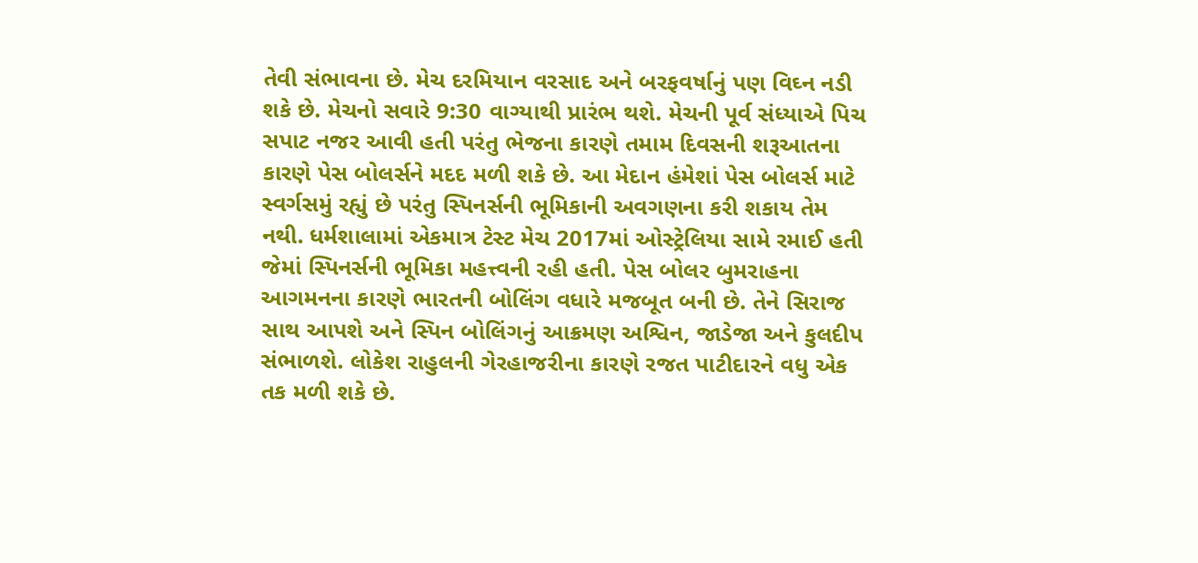તેવી સંભાવના છે. મેચ દરમિયાન વરસાદ અને બરફવર્ષાનું પણ વિઘ્ન નડી શકે છે. મેચનો સવારે 9:30 વાગ્યાથી પ્રારંભ થશે. મેચની પૂર્વ સંધ્યાએ પિચ સપાટ નજર આવી હતી પરંતુ ભેજના કારણે તમામ દિવસની શરૂઆતના કારણે પેસ બોલર્સને મદદ મળી શકે છે. આ મેદાન હંમેશાં પેસ બોલર્સ માટે સ્વર્ગસમું રહ્યું છે પરંતુ સ્પિનર્સની ભૂમિકાની અવગણના કરી શકાય તેમ નથી. ધર્મશાલામાં એકમાત્ર ટેસ્ટ મેચ 2017માં ઓસ્ટ્રેલિયા સામે રમાઈ હતી જેમાં સ્પિનર્સની ભૂમિકા મહત્ત્વની રહી હતી. પેસ બોલર બુમરાહના આગમનના કારણે ભારતની બોલિંગ વધારે મજબૂત બની છે. તેને સિરાજ સાથ આપશે અને સ્પિન બોલિંગનું આક્રમણ અશ્વિન, જાડેજા અને કુલદીપ સંભાળશે. લોકેશ રાહુલની ગેરહાજરીના કારણે રજત પાટીદારને વધુ એક તક મળી શકે છે.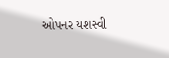ઓપનર યશસ્વી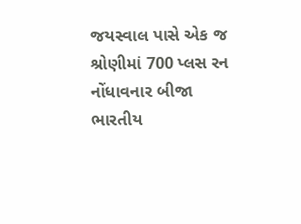જયસ્વાલ પાસે એક જ શ્રોણીમાં 700 પ્લસ રન નોંધાવનાર બીજા ભારતીય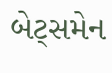બેટ્સમેન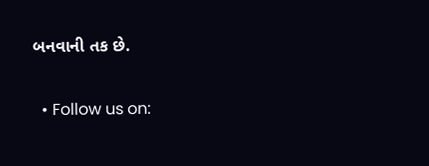બનવાની તક છે.


  • Follow us on: